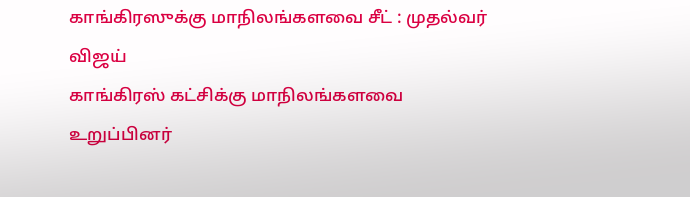காங்கிரஸுக்கு மாநிலங்களவை சீட் : முதல்வர் விஜய்
காங்கிரஸ் கட்சிக்கு மாநிலங்களவை உறுப்பினர்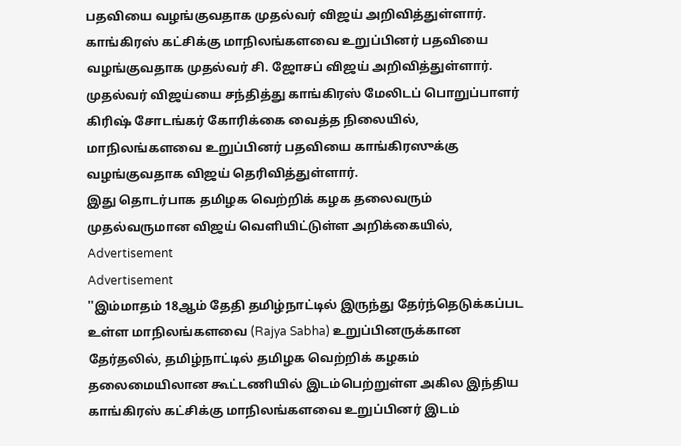பதவியை வழங்குவதாக முதல்வர் விஜய் அறிவித்துள்ளார்.
காங்கிரஸ் கட்சிக்கு மாநிலங்களவை உறுப்பினர் பதவியை வழங்குவதாக முதல்வர் சி. ஜோசப் விஜய் அறிவித்துள்ளார்.
முதல்வர் விஜய்யை சந்தித்து காங்கிரஸ் மேலிடப் பொறுப்பாளர் கிரிஷ் சோடங்கர் கோரிக்கை வைத்த நிலையில், மாநிலங்களவை உறுப்பினர் பதவியை காங்கிரஸுக்கு வழங்குவதாக விஜய் தெரிவித்துள்ளார்.
இது தொடர்பாக தமிழக வெற்றிக் கழக தலைவரும் முதல்வருமான விஜய் வெளியிட்டுள்ள அறிக்கையில்,
Advertisement
Advertisement
''இம்மாதம் 18ஆம் தேதி தமிழ்நாட்டில் இருந்து தேர்ந்தெடுக்கப்பட உள்ள மாநிலங்களவை (Rajya Sabha) உறுப்பினருக்கான தேர்தலில், தமிழ்நாட்டில் தமிழக வெற்றிக் கழகம் தலைமையிலான கூட்டணியில் இடம்பெற்றுள்ள அகில இந்திய காங்கிரஸ் கட்சிக்கு மாநிலங்களவை உறுப்பினர் இடம்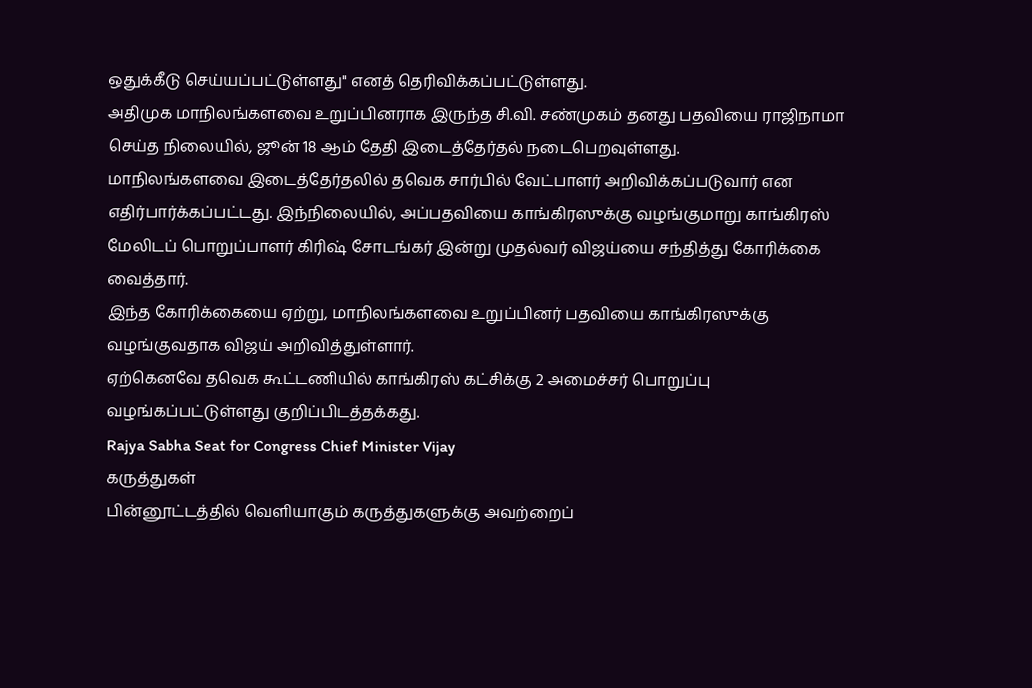ஒதுக்கீடு செய்யப்பட்டுள்ளது'' எனத் தெரிவிக்கப்பட்டுள்ளது.
அதிமுக மாநிலங்களவை உறுப்பினராக இருந்த சி.வி. சண்முகம் தனது பதவியை ராஜிநாமா செய்த நிலையில், ஜூன் 18 ஆம் தேதி இடைத்தேர்தல் நடைபெறவுள்ளது.
மாநிலங்களவை இடைத்தேர்தலில் தவெக சார்பில் வேட்பாளர் அறிவிக்கப்படுவார் என எதிர்பார்க்கப்பட்டது. இந்நிலையில், அப்பதவியை காங்கிரஸுக்கு வழங்குமாறு காங்கிரஸ் மேலிடப் பொறுப்பாளர் கிரிஷ் சோடங்கர் இன்று முதல்வர் விஜய்யை சந்தித்து கோரிக்கை வைத்தார்.
இந்த கோரிக்கையை ஏற்று, மாநிலங்களவை உறுப்பினர் பதவியை காங்கிரஸுக்கு வழங்குவதாக விஜய் அறிவித்துள்ளார்.
ஏற்கெனவே தவெக கூட்டணியில் காங்கிரஸ் கட்சிக்கு 2 அமைச்சர் பொறுப்பு வழங்கப்பட்டுள்ளது குறிப்பிடத்தக்கது.
Rajya Sabha Seat for Congress Chief Minister Vijay
கருத்துகள்
பின்னூட்டத்தில் வெளியாகும் கருத்துகளுக்கு அவற்றைப்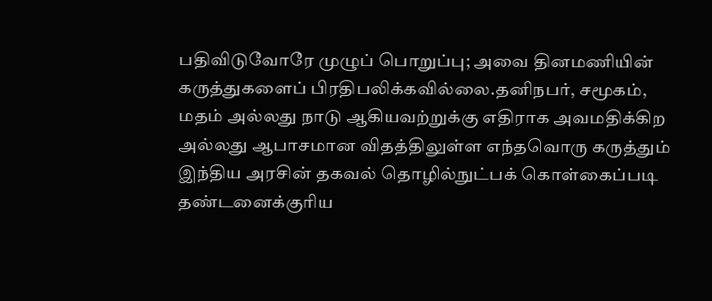பதிவிடுவோரே முழுப் பொறுப்பு; அவை தினமணியின் கருத்துகளைப் பிரதிபலிக்கவில்லை.தனிநபர், சமூகம், மதம் அல்லது நாடு ஆகியவற்றுக்கு எதிராக அவமதிக்கிற அல்லது ஆபாசமான விதத்திலுள்ள எந்தவொரு கருத்தும் இந்திய அரசின் தகவல் தொழில்நுட்பக் கொள்கைப்படி தண்டனைக்குரிய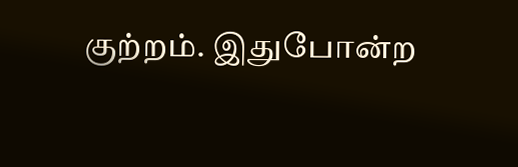குற்றம். இதுபோன்ற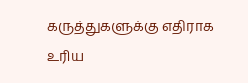கருத்துகளுக்கு எதிராக உரிய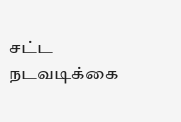சட்ட நடவடிக்கை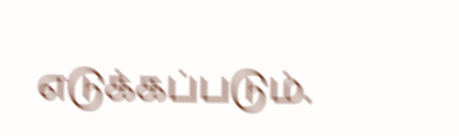எடுக்கப்படும்.